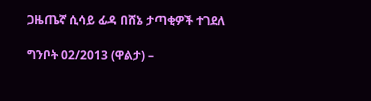ጋዜጤኛ ሲሳይ ፊዳ በሸኔ ታጣቂዎች ተገደለ

ግንቦት 02/2013 (ዋልታ) –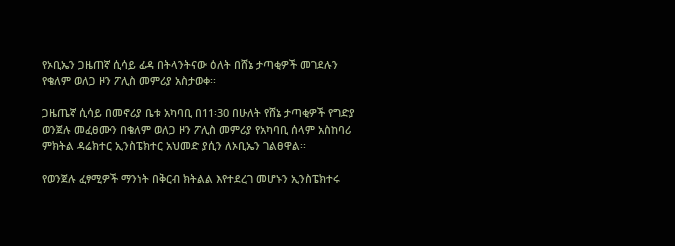የኦቢኤን ጋዜጠኛ ሲሳይ ፊዳ በትላንትናው ዕለት በሸኔ ታጣቂዎች መገደሉን የቄለም ወለጋ ዞን ፖሊስ መምሪያ አስታወቀ፡፡

ጋዜጤኛ ሲሳይ በመኖሪያ ቤቱ አካባቢ በ11፡30 በሁለት የሸኔ ታጣቂዎች የግድያ ወንጀሉ መፈፀሙን በቄለም ወለጋ ዞን ፖሊስ መምሪያ የአካባቢ ሰላም አስከባሪ ምክትል ዳሬክተር ኢንስፔክተር አህመድ ያሲን ለኦቢኤን ገልፀዋል፡፡

የወንጀሉ ፈፃሚዎች ማንነት በቅርብ ክትልል እየተደረገ መሆኑን ኢንስፔክተሩ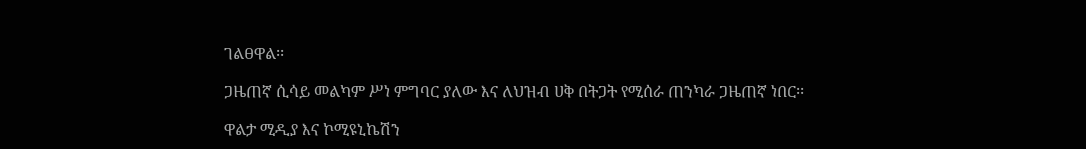ገልፀዋል፡፡

ጋዜጠኛ ሲሳይ መልካም ሥነ ምግባር ያለው እና ለህዝብ ሀቅ በትጋት የሚሰራ ጠንካራ ጋዜጠኛ ነበር፡፡

ዋልታ ሚዲያ እና ኮሚዩኒኬሽን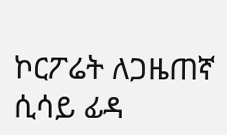ኮርፖሬት ለጋዜጠኛ ሲሳይ ፊዳ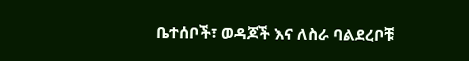ቤተሰቦች፣ ወዳጆች እና ለስራ ባልደረቦቹ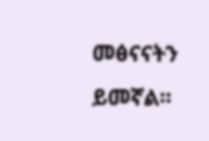መፅናናትን ይመኛል፡፡